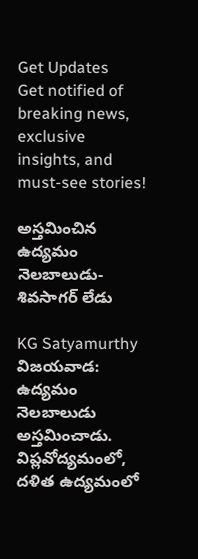Get Updates
Get notified of breaking news, exclusive insights, and must-see stories!

అస్తమించిన ఉద్యమం నెలబాలుడు- శివసాగర్ లేడు

KG Satyamurthy
విజయవాడ: ఉద్యమం నెలబాలుడు అస్తమించాడు. విప్లవోద్యమంలో, దళిత ఉద్యమంలో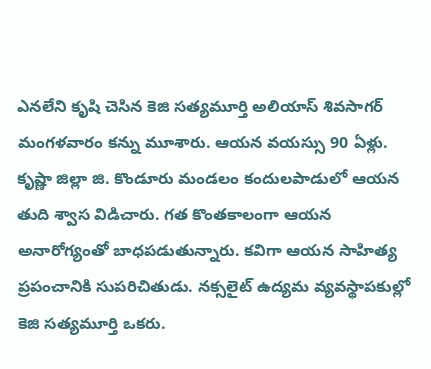ఎనలేని కృషి చెసిన కెజి సత్యమూర్తి అలియాస్ శివసాగర్ మంగళవారం కన్ను మూశారు. ఆయన వయస్సు 90 ఏళ్లు. కృష్ణా జిల్లా జి. కొండూరు మండలం కందులపాడులో ఆయన తుది శ్వాస విడిచారు. గత కొంతకాలంగా ఆయన అనారోగ్యంతో బాధపడుతున్నారు. కవిగా ఆయన సాహిత్య ప్రపంచానికి సుపరిచితుడు. నక్సలైట్ ఉద్యమ వ్యవస్థాపకుల్లో కెజి సత్యమూర్తి ఒకరు.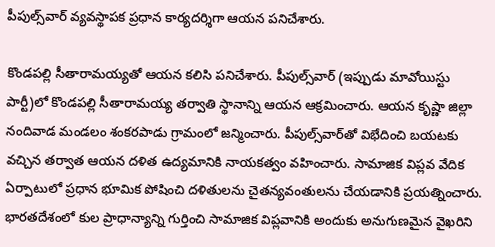పీపుల్స్‌వార్ వ్యవస్థాపక ప్రధాన కార్యదర్శిగా ఆయన పనిచేశారు.

కొండపల్లి సీతారామయ్యతో ఆయన కలిసి పనిచేశారు. పీపుల్స్‌వార్ (ఇప్పుడు మావోయిస్టు పార్టీ)లో కొండపల్లి సీతారామయ్య తర్వాతి స్థానాన్ని ఆయన ఆక్రమించారు. ఆయన కృష్ణా జిల్లా నందివాడ మండలం శంకరపాడు గ్రామంలో జన్మించారు. పీపుల్స్‌వార్‌తో విభేదించి బయటకు వచ్చిన తర్వాత ఆయన దళిత ఉద్యమానికి నాయకత్వం వహించారు. సామాజిక విప్లవ వేదిక ఏర్పాటులో ప్రధాన భూమిక పోషించి దళితులను చైతన్యవంతులను చేయడానికి ప్రయత్నించారు. భారతదేశంలో కుల ప్రాధాన్యాన్ని గుర్తించి సామాజిక విప్లవానికి అందుకు అనుగుణమైన వైఖరిని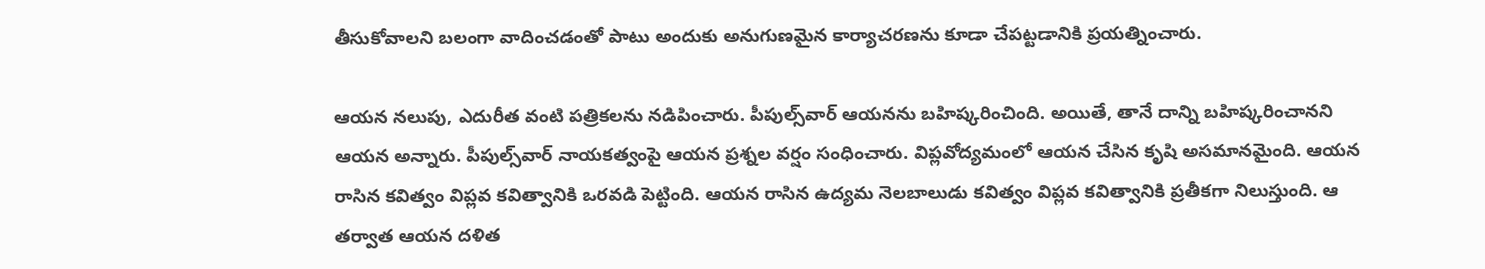తీసుకోవాలని బలంగా వాదించడంతో పాటు అందుకు అనుగుణమైన కార్యాచరణను కూడా చేపట్టడానికి ప్రయత్నించారు.

ఆయన నలుపు, ఎదురీత వంటి పత్రికలను నడిపించారు. పీపుల్స్‌వార్ ఆయనను బహిష్కరించింది. అయితే, తానే దాన్ని బహిష్కరించానని ఆయన అన్నారు. పీపుల్స్‌వార్‌ నాయకత్వంపై ఆయన ప్రశ్నల వర్షం సంధించారు. విప్లవోద్యమంలో ఆయన చేసిన కృషి అసమానమైంది. ఆయన రాసిన కవిత్వం విప్లవ కవిత్వానికి ఒరవడి పెట్టింది. ఆయన రాసిన ఉద్యమ నెలబాలుడు కవిత్వం విప్లవ కవిత్వానికి ప్రతీకగా నిలుస్తుంది. ఆ తర్వాత ఆయన దళిత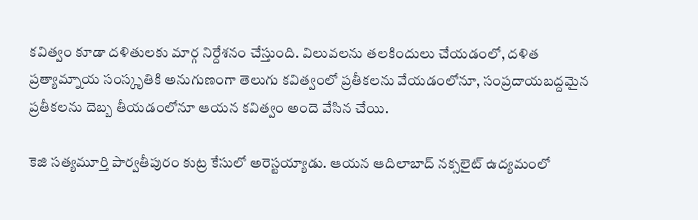కవిత్వం కూడా దళితులకు మార్గ నిర్దేశనం చేస్తుంది. విలువలను తలకిందులు చేయడంలో, దళిత ప్రత్యామ్నాయ సంస్కృతికి అనుగుణంగా తెలుగు కవిత్వంలో ప్రతీకలను వేయడంలోనూ, సంప్రదాయబద్దమైన ప్రతీకలను దెబ్బ తీయడంలోనూ ఆయన కవిత్వం అందె వేసిన చేయి.

కెజి సత్యమూర్తి పార్వతీపురం కుట్ర కేసులో అరెస్టయ్యాడు. ఆయన ఆదిలాబాద్ నక్సలైట్ ఉద్యమంలో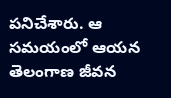పనిచేశారు. ఆ సమయంలో ఆయన తెలంగాణ జీవన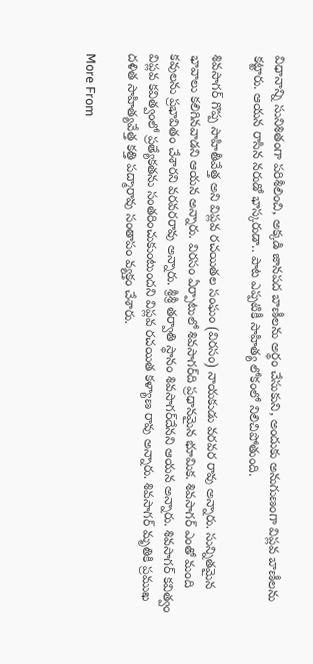విధానాన్ని సునిశితంగా పరిశీలించి, అక్కడి జానపద బాణీలను అర్థం చేసుకుని, అందుకు అనుగుణంగా విప్లవ బాణీలను కట్టారు. ఆయన రాసిన నరుడో భాస్కరుడా.. పాట ఎప్పటికీ సాహిత్య లోకంలో నిలిచిపోతుంది.

శివసాగర్ గొప్ప సాహితీవేత్త అని విప్లవ రచయితల సంఘం (విరసం) నాయకుడు వరవర రావు అన్నారు. సున్నితమైన భావాలు కలిగినవాడని ఆయన అన్నారు. విరసం ఏర్పాటులో శివసాగర్‌ది ప్రధానమైన భూమిక. శివసాగర్ ఎంతో మంది కవులను ప్రభావితం చేశారని వరవరరావు అన్నారు. శ్రీశ్రీ తర్వాతి స్థానం శివసాగర్‌దేనని ఆయన అన్నారు. శివసాగర్ కవిత్వం విప్లవ కవిత్వంలో ప్రత్యేకతను సంతరించుకుంటుందని విప్లవ రచయిత కళ్యాణ రావు అన్నారు. శివసాగర్ మృతికి ప్రముఖ దళిత సాహిత్యవేత్త కత్తి పద్మారావు సంతాపం వ్యక్తం చేశారు.

More From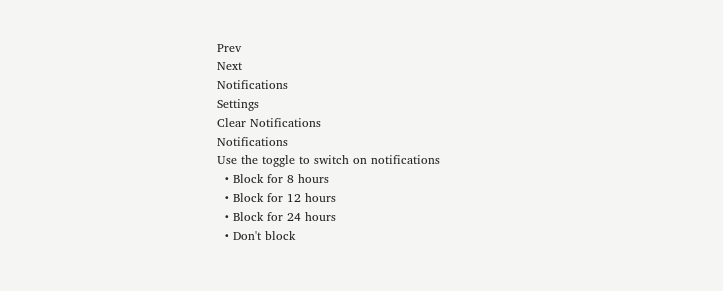Prev
Next
Notifications
Settings
Clear Notifications
Notifications
Use the toggle to switch on notifications
  • Block for 8 hours
  • Block for 12 hours
  • Block for 24 hours
  • Don't block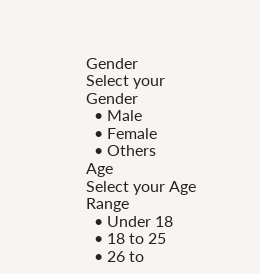Gender
Select your Gender
  • Male
  • Female
  • Others
Age
Select your Age Range
  • Under 18
  • 18 to 25
  • 26 to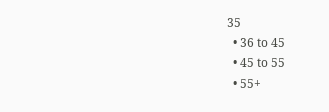35
  • 36 to 45
  • 45 to 55
  • 55+